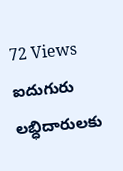72 Views ఐదుగురు లబ్ధిదారులకు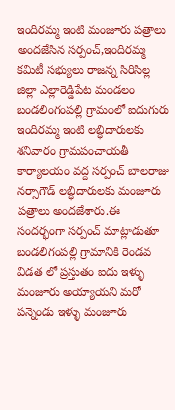ఇందిరమ్మ ఇంటి మంజూరు పత్రాలు అందజేసిన సర్పంచ్,ఇందిరమ్మ కమిటీ సభ్యులు రాజన్న సిరిసిల్ల జిల్లా ఎల్లారెడ్డిపేట మండలం బండలింగంపల్లి గ్రామంలో ఐదుగురు ఇందిరమ్మ ఇంటి లబ్ధిదారులకు శనివారం గ్రామపంచాయతీ కార్యాలయం వద్ద సర్పంచ్ బాలరాజు నర్సాగౌడ్ లబ్ధిదారులకు మంజూరు పత్రాలు అందజేశారు.ఈ సందర్భంగా సర్పంచ్ మాట్లాడుతూ బండలిగంపల్లి గ్రామానికి రెండవ విడత లో ప్రస్తుతం ఐదు ఇళ్ళు మంజూరు అయ్యాయని మరో పన్నెండు ఇళ్ళు మంజూరు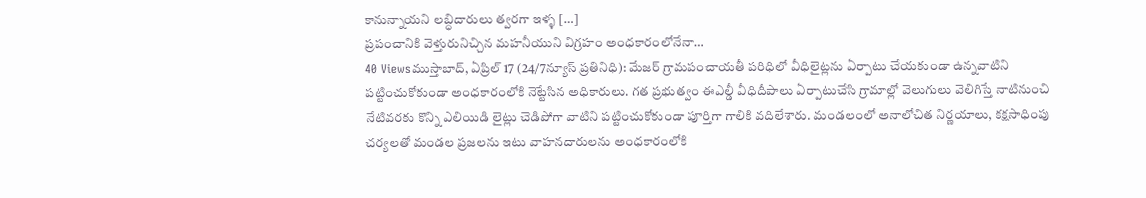కానున్నాయని లబ్ధిదారులు త్వరగా ఇళ్ళ […]
ప్రపంచానికి వెళ్తురునిచ్చిన మహనీయుని విగ్రహం అంధకారంలోనేనా…
40 Viewsముస్తాబాద్, ఏప్రిల్ 17 (24/7న్యూస్ ప్రతినిధి): మేజర్ గ్రామపంచాయతీ పరిధిలో వీధిలైట్లను ఏర్పాటు చేయకుండా ఉన్నవాటిని పట్టించుకోకుండా అంధకారంలోకి నెట్టేసిన అధికారులు. గత ప్రభుత్వం ఈఎల్డీ వీధిదీపాలు ఏర్పాటుచేసి గ్రామాల్లో వెలుగులు వెలిగిస్తే నాటినుంచి నేటివరకు కొన్ని ఎలియిడి లైట్లు చెడిపోగా వాటిని పట్టించుకోకుండా పూర్తిగా గాలికి వదిలేశారు. మండలంలో అనాలోచిత నిర్ణయాలు, కక్షసాధింపు చర్యలతో మండల ప్రజలను ఇటు వాహనదారులను అంధకారంలోకి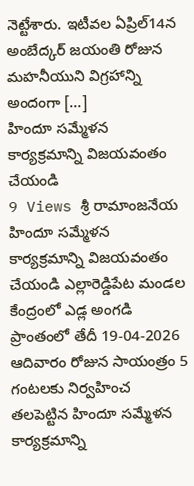నెట్టేశారు. ఇటీవల ఏప్రిల్14న అంబేద్కర్ జయంతి రోజున మహనీయుని విగ్రహాన్ని అందంగా […]
హిందూ సమ్మేళన కార్యక్రమాన్ని విజయవంతం చేయండి
9 Views శ్రీ రామాంజనేయ హిందూ సమ్మేళన కార్యక్రమాన్ని విజయవంతం చేయండి ఎల్లారెడ్డిపేట మండల కేంద్రంలో ఎడ్ల అంగడి ప్రాంతంలో తేదీ 19-04-2026 ఆదివారం రోజున సాయంత్రం 5 గంటలకు నిర్వహించ తలపెట్టిన హిందూ సమ్మేళన కార్యక్రమాన్ని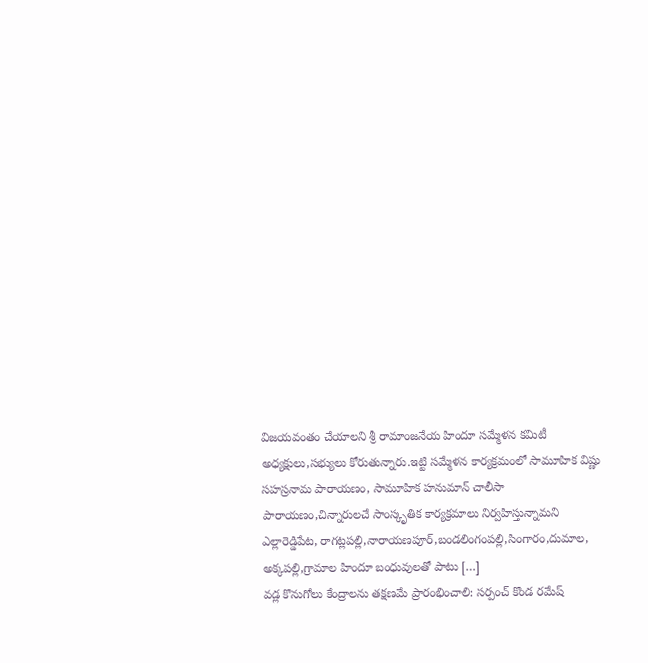విజయవంతం చేయాలని శ్రీ రామాంజనేయ హిందూ సమ్మేళన కమిటీ అధ్యక్షులు,సభ్యులు కోరుతున్నారు.ఇట్టి సమ్మేళన కార్యక్రమంలో సామూహిక విష్ణు సహస్రనామ పారాయణం, సామూహిక హనుమాన్ చాలీసా పారాయణం,చిన్నారులచే సాంస్కృతిక కార్యక్రమాలు నిర్వహిస్తున్నామని ఎల్లారెడ్డిపేట, రాగట్లపల్లి,నారాయణపూర్,బండలింగంపల్లి,సింగారం,దుమాల, అక్కపల్లి,గ్రామాల హిందూ బంధువులతో పాటు […]
వడ్ల కొనుగోలు కేంద్రాలను తక్షణమే ప్రారంభించాలి: సర్పంచ్ కొండ రమేష్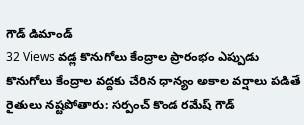గౌడ్ డిమాండ్
32 Views వడ్ల కొనుగోలు కేంద్రాల ప్రారంభం ఎప్పుడు కొనుగోలు కేంద్రాల వద్దకు చేరిన ధాన్యం అకాల వర్షాలు పడితే రైతులు నష్టపోతారు: సర్పంచ్ కొండ రమేష్ గౌడ్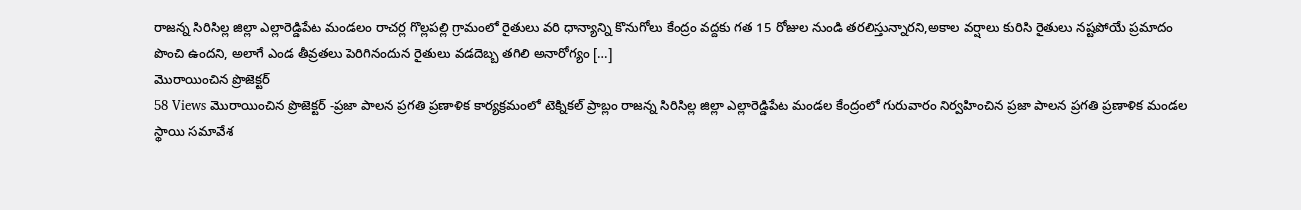రాజన్న సిరిసిల్ల జిల్లా ఎల్లారెడ్డిపేట మండలం రాచర్ల గొల్లపల్లి గ్రామంలో రైతులు వరి ధాన్యాన్ని కొనుగోలు కేంద్రం వద్దకు గత 15 రోజుల నుండి తరలిస్తున్నారని,అకాల వర్షాలు కురిసి రైతులు నష్టపోయే ప్రమాదం పొంచి ఉందని, అలాగే ఎండ తీవ్రతలు పెరిగినందున రైతులు వడదెబ్బ తగిలి అనారోగ్యం […]
మొరాయించిన ప్రొజెక్టర్
58 Views మొరాయించిన ప్రొజెక్టర్ -ప్రజా పాలన ప్రగతి ప్రణాళిక కార్యక్రమంలో టెక్నికల్ ప్రాబ్లం రాజన్న సిరిసిల్ల జిల్లా ఎల్లారెడ్డిపేట మండల కేంద్రంలో గురువారం నిర్వహించిన ప్రజా పాలన ప్రగతి ప్రణాళిక మండల స్థాయి సమావేశ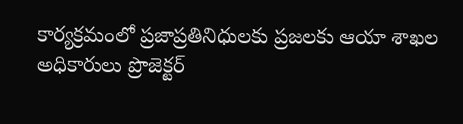కార్యక్రమంలో ప్రజాప్రతినిధులకు ప్రజలకు ఆయా శాఖల అధికారులు ప్రొజెక్టర్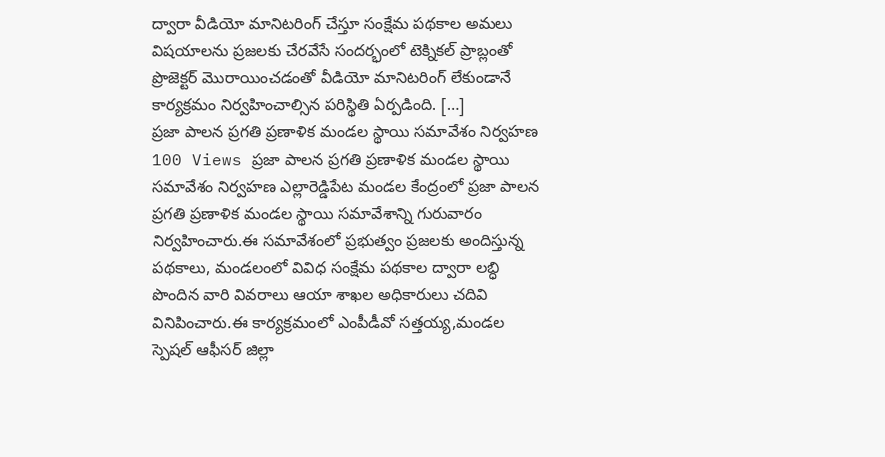ద్వారా వీడియో మానిటరింగ్ చేస్తూ సంక్షేమ పథకాల అమలు విషయాలను ప్రజలకు చేరవేసే సందర్భంలో టెక్నికల్ ప్రాబ్లంతో ప్రొజెక్టర్ మొరాయించడంతో వీడియో మానిటరింగ్ లేకుండానే కార్యక్రమం నిర్వహించాల్సిన పరిస్థితి ఏర్పడింది. […]
ప్రజా పాలన ప్రగతి ప్రణాళిక మండల స్థాయి సమావేశం నిర్వహణ
100 Views ప్రజా పాలన ప్రగతి ప్రణాళిక మండల స్థాయి సమావేశం నిర్వహణ ఎల్లారెడ్డిపేట మండల కేంద్రంలో ప్రజా పాలన ప్రగతి ప్రణాళిక మండల స్థాయి సమావేశాన్ని గురువారం నిర్వహించారు.ఈ సమావేశంలో ప్రభుత్వం ప్రజలకు అందిస్తున్న పథకాలు, మండలంలో వివిధ సంక్షేమ పథకాల ద్వారా లబ్ధి పొందిన వారి వివరాలు ఆయా శాఖల అధికారులు చదివి వినిపించారు.ఈ కార్యక్రమంలో ఎంపీడీవో సత్తయ్య,మండల స్పెషల్ ఆఫీసర్ జిల్లా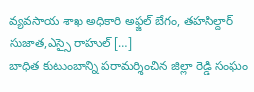వ్యవసాయ శాఖ అధికారి అఫ్జల్ బేగం, తహసిల్దార్ సుజాత,ఎస్సై రాహుల్ […]
బాధిత కుటుంబాన్ని పరామర్శించిన జిల్లా రెడ్డి సంఘం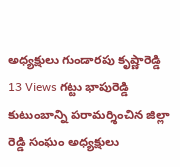అధ్యక్షులు గుండారపు కృష్ణారెడ్డి
13 Views గట్టు భాపురెడ్డి కుటుంబాన్ని పరామర్శించిన జిల్లా రెడ్డి సంఘం అధ్యక్షులు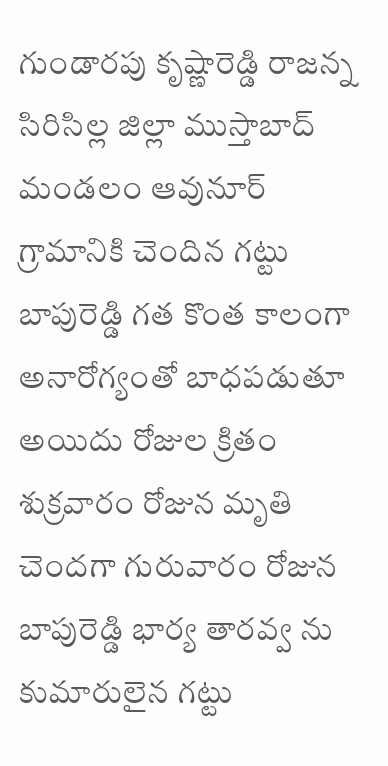గుండారపు కృష్ణారెడ్డి రాజన్న సిరిసిల్ల జిల్లా ముస్తాబాద్ మండలం ఆవునూర్ గ్రామానికి చెందిన గట్టు బాపురెడ్డి గత కొంత కాలంగా అనారోగ్యంతో బాధపడుతూ అయిదు రోజుల క్రితం శుక్రవారం రోజున మృతి చెందగా గురువారం రోజున బాపురెడ్డి భార్య తారవ్వ ను కుమారులైన గట్టు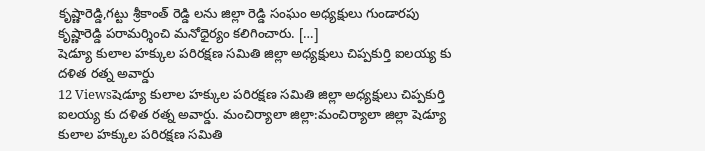కృష్ణారెడ్డి,గట్టు శ్రీకాంత్ రెడ్డి లను జిల్లా రెడ్డి సంఘం అధ్యక్షులు గుండారపు కృష్ణారెడ్డి పరామర్శించి మనోధైర్యం కలిగించారు. […]
షెడ్యూ కులాల హక్కుల పరిరక్షణ సమితి జిల్లా అధ్యక్షులు చిప్పకుర్తి ఐలయ్య కు దళిత రత్న అవార్డు
12 Viewsషెడ్యూ కులాల హక్కుల పరిరక్షణ సమితి జిల్లా అధ్యక్షులు చిప్పకుర్తి ఐలయ్య కు దళిత రత్న అవార్డు. మంచిర్యాలా జిల్లా:మంచిర్యాలా జిల్లా షెడ్యూ కులాల హక్కుల పరిరక్షణ సమితి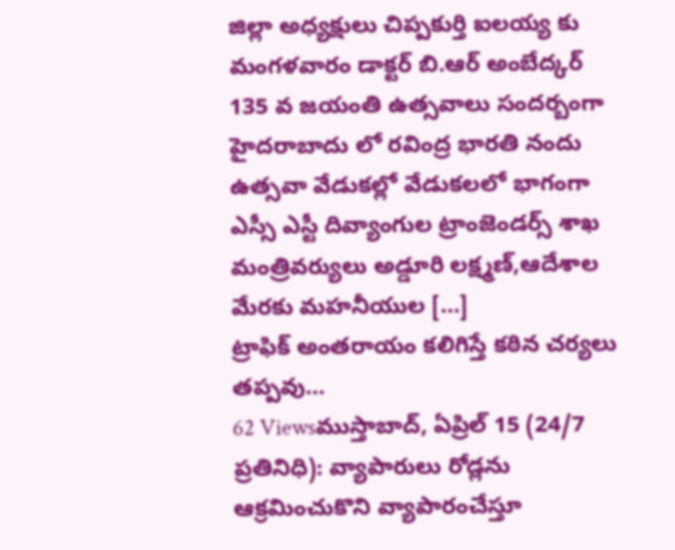జిల్లా అధ్యక్షులు చిప్పకుర్తి ఐలయ్య కు మంగళవారం డాక్టర్ బి.ఆర్ అంబేద్కర్ 135 వ జయంతి ఉత్సవాలు సందర్బంగా హైదరాబాదు లో రవింద్ర భారతి నందు ఉత్సవా వేడుకల్లో వేడుకలలో భాగంగా ఎస్సీ ఎస్టీ దివ్యాంగుల ట్రాంజెండర్స్ శాఖ మంత్రివర్యులు అడ్డూరి లక్ష్మణ్,ఆదేశాల మేరకు మహనీయుల […]
ట్రాఫిక్ అంతరాయం కలిగిస్తే కఠిన చర్యలు తప్పవు…
62 Viewsముస్తాబాద్, ఏప్రిల్ 15 (24/7 ప్రతినిధి): వ్యాపారులు రోడ్లను ఆక్రమించుకొని వ్యాపారంచేస్తూ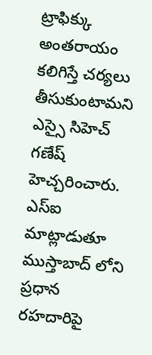ట్రాఫిక్కు అంతరాయం కలిగిస్తే చర్యలు తీసుకుంటామని ఎస్సై సిహెచ్ గణేష్ హెచ్చరించారు. ఎస్ఐ మాట్లాడుతూ ముస్తాబాద్ లోని ప్రధాన రహదారిపై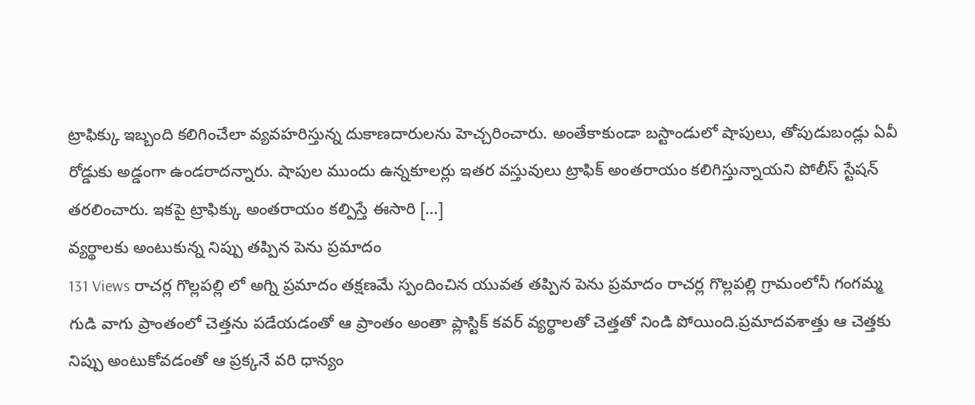ట్రాఫిక్కు ఇబ్బంది కలిగించేలా వ్యవహరిస్తున్న దుకాణదారులను హెచ్చరించారు. అంతేకాకుండా బస్టాండులో షాపులు, తోపుడుబండ్లు ఏవీ రోడ్డుకు అడ్డంగా ఉండరాదన్నారు. షాపుల ముందు ఉన్నకూలర్లు ఇతర వస్తువులు ట్రాఫిక్ అంతరాయం కలిగిస్తున్నాయని పోలీస్ స్టేషన్ తరలించారు. ఇకపై ట్రాఫిక్కు అంతరాయం కల్పిస్తే ఈసారి […]
వ్యర్థాలకు అంటుకున్న నిప్పు తప్పిన పెను ప్రమాదం
131 Views రాచర్ల గొల్లపల్లి లో అగ్ని ప్రమాదం తక్షణమే స్పందించిన యువత తప్పిన పెను ప్రమాదం రాచర్ల గొల్లపల్లి గ్రామంలోనీ గంగమ్మ గుడి వాగు ప్రాంతంలో చెత్తను పడేయడంతో ఆ ప్రాంతం అంతా ప్లాస్టిక్ కవర్ వ్యర్థాలతో చెత్తతో నిండి పోయింది.ప్రమాదవశాత్తు ఆ చెత్తకు నిప్పు అంటుకోవడంతో ఆ ప్రక్కనే వరి ధాన్యం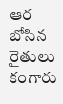ఆర బోసిన రైతులు కంగారు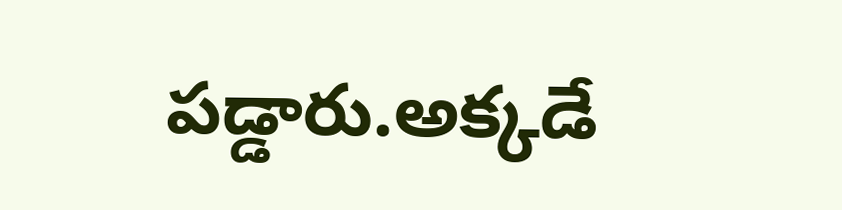పడ్డారు.అక్కడే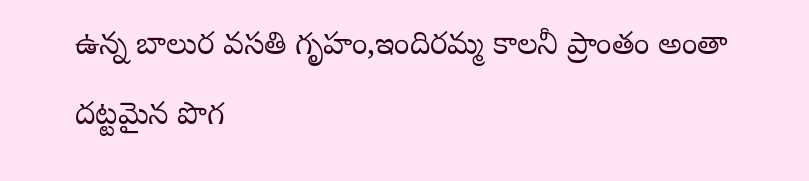ఉన్న బాలుర వసతి గృహం,ఇందిరమ్మ కాలనీ ప్రాంతం అంతా దట్టమైన పొగ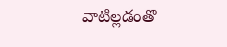వాటిల్లడంతొ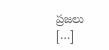ప్రజలు […]